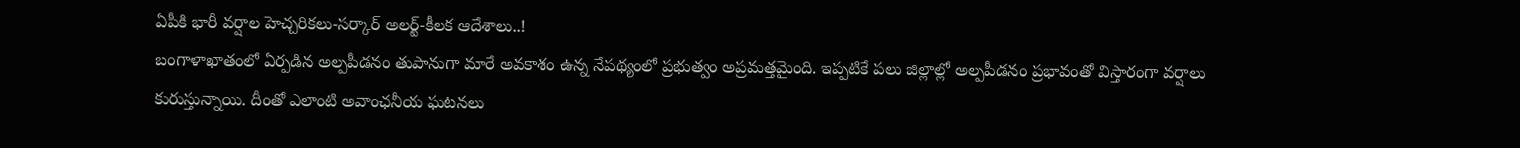ఏపీకి భారీ వర్షాల హెచ్చరికలు-సర్కార్ అలర్ట్-కీలక ఆదేశాలు..!
బంగాళాఖాతంలో ఏర్పడిన అల్పపీడనం తుపానుగా మారే అవకాశం ఉన్న నేపథ్యంలో ప్రభుత్వం అప్రమత్తమైంది. ఇప్పటికే పలు జిల్లాల్లో అల్పపీడనం ప్రభావంతో విస్తారంగా వర్షాలు కురుస్తున్నాయి. దీంతో ఎలాంటి అవాంఛనీయ ఘటనలు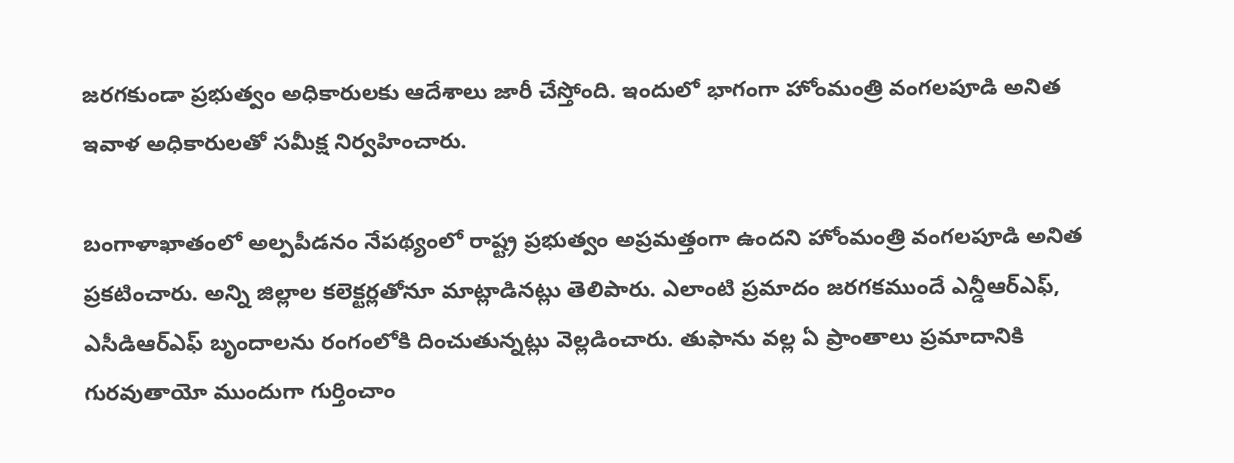జరగకుండా ప్రభుత్వం అధికారులకు ఆదేశాలు జారీ చేస్తోంది. ఇందులో భాగంగా హోంమంత్రి వంగలపూడి అనిత ఇవాళ అధికారులతో సమీక్ష నిర్వహించారు.

బంగాళాఖాతంలో అల్పపీడనం నేపథ్యంలో రాష్ట్ర ప్రభుత్వం అప్రమత్తంగా ఉందని హోంమంత్రి వంగలపూడి అనిత ప్రకటించారు. అన్ని జిల్లాల కలెక్టర్లతోనూ మాట్లాడినట్లు తెలిపారు. ఎలాంటి ప్రమాదం జరగకముందే ఎన్డీఆర్ఎఫ్, ఎసీడిఆర్ఎఫ్ బృందాలను రంగంలోకి దించుతున్నట్లు వెల్లడించారు. తుఫాను వల్ల ఏ ప్రాంతాలు ప్రమాదానికి గురవుతాయో ముందుగా గుర్తించాం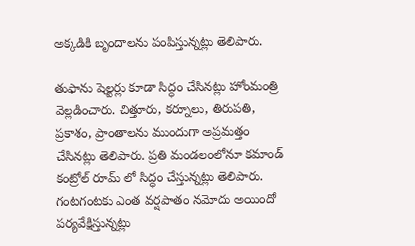అక్కడికి బృందాలను పంపిస్తున్నట్లు తెలిపారు.

తుఫాను షెల్టర్లు కూడా సిద్ధం చేసినట్లు హోంమంత్రి వెల్లడించారు. చిత్తూరు, కర్నూలు, తిరుపతి, ప్రకాశం, ప్రాంతాలను ముందుగా అప్రమత్తం చేసినట్లు తెలిపారు. ప్రతి మండలంలోనూ కమాండ్ కంట్రోల్ రూమ్ లో సిద్ధం చేస్తున్నట్లు తెలిపారు. గంటగంటకు ఎంత వర్షపాతం నమోదు అయిందో పర్యవేక్షిస్తున్నట్లు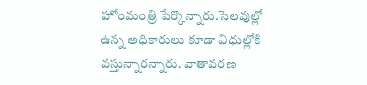హోంమంత్రి పేర్కొన్నారు.సెలవుల్లో ఉన్న అధికారులు కూడా విధుల్లోకి వస్తున్నారన్నారు. వాతావరణ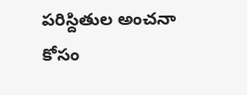పరిస్దితుల అంచనా కోసం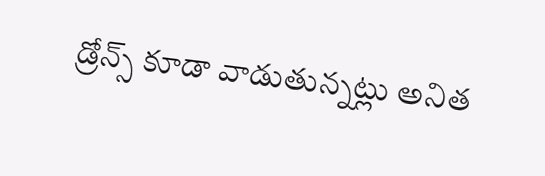డ్రోన్స్ కూడా వాడుతున్నట్లు అనిత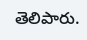తెలిపారు.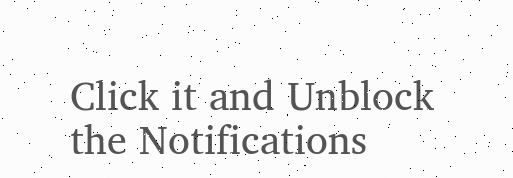Click it and Unblock the Notifications